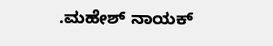.ಮಹೇಶ್ ನಾಯಕ್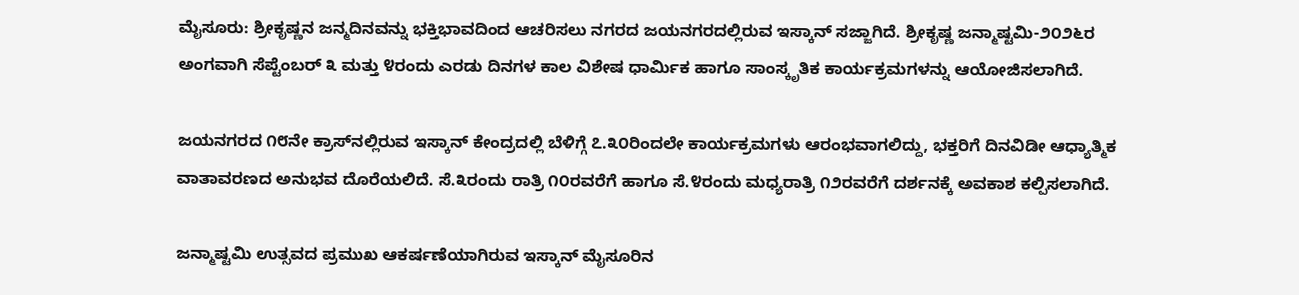ಮೈಸೂರು: ಶ್ರೀಕೃಷ್ಣನ ಜನ್ಮದಿನವನ್ನು ಭಕ್ತಿಭಾವದಿಂದ ಆಚರಿಸಲು ನಗರದ ಜಯನಗರದಲ್ಲಿರುವ ಇಸ್ಕಾನ್ ಸಜ್ಜಾಗಿದೆ. ಶ್ರೀಕೃಷ್ಣ ಜನ್ಮಾಷ್ಟಮಿ-೨೦೨೬ರ ಅಂಗವಾಗಿ ಸೆಪ್ಟೆಂಬರ್ ೩ ಮತ್ತು ೪ರಂದು ಎರಡು ದಿನಗಳ ಕಾಲ ವಿಶೇಷ ಧಾರ್ಮಿಕ ಹಾಗೂ ಸಾಂಸ್ಕೃತಿಕ ಕಾರ್ಯಕ್ರಮಗಳನ್ನು ಆಯೋಜಿಸಲಾಗಿದೆ.

ಜಯನಗರದ ೧೮ನೇ ಕ್ರಾಸ್‌ನಲ್ಲಿರುವ ಇಸ್ಕಾನ್ ಕೇಂದ್ರದಲ್ಲಿ ಬೆಳಿಗ್ಗೆ ೭.೩೦ರಿಂದಲೇ ಕಾರ್ಯಕ್ರಮಗಳು ಆರಂಭವಾಗಲಿದ್ದು, ಭಕ್ತರಿಗೆ ದಿನವಿಡೀ ಆಧ್ಯಾತ್ಮಿಕ ವಾತಾವರಣದ ಅನುಭವ ದೊರೆಯಲಿದೆ. ಸೆ.೩ರಂದು ರಾತ್ರಿ ೧೦ರವರೆಗೆ ಹಾಗೂ ಸೆ.೪ರಂದು ಮಧ್ಯರಾತ್ರಿ ೧೨ರವರೆಗೆ ದರ್ಶನಕ್ಕೆ ಅವಕಾಶ ಕಲ್ಪಿಸಲಾಗಿದೆ.

ಜನ್ಮಾಷ್ಟಮಿ ಉತ್ಸವದ ಪ್ರಮುಖ ಆಕರ್ಷಣೆಯಾಗಿರುವ ಇಸ್ಕಾನ್ ಮೈಸೂರಿನ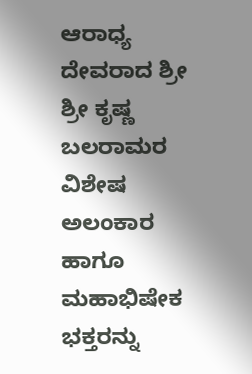ಆರಾಧ್ಯ ದೇವರಾದ ಶ್ರೀ ಶ್ರೀ ಕೃಷ್ಣ ಬಲರಾಮರ ವಿಶೇಷ ಅಲಂಕಾರ ಹಾಗೂ ಮಹಾಭಿಷೇಕ ಭಕ್ತರನ್ನು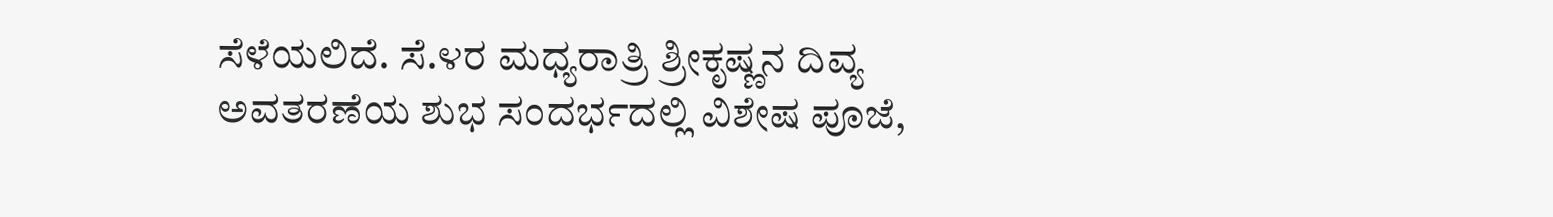ಸೆಳೆಯಲಿದೆ. ಸೆ.೪ರ ಮಧ್ಯರಾತ್ರಿ ಶ್ರೀಕೃಷ್ಣನ ದಿವ್ಯ ಅವತರಣೆಯ ಶುಭ ಸಂದರ್ಭದಲ್ಲಿ ವಿಶೇಷ ಪೂಜೆ,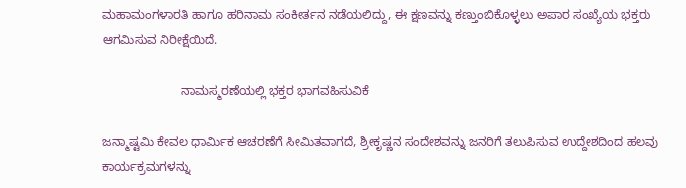ಮಹಾಮಂಗಳಾರತಿ ಹಾಗೂ ಹರಿನಾಮ ಸಂಕೀರ್ತನ ನಡೆಯಲಿದ್ದು, ಈ ಕ್ಷಣವನ್ನು ಕಣ್ತುಂಬಿಕೊಳ್ಳಲು ಅಪಾರ ಸಂಖ್ಯೆಯ ಭಕ್ತರು ಆಗಮಿಸುವ ನಿರೀಕ್ಷೆಯಿದೆ.

                       ನಾಮಸ್ಮರಣೆಯಲ್ಲಿ ಭಕ್ತರ ಭಾಗವಹಿಸುವಿಕೆ

ಜನ್ಮಾಷ್ಟಮಿ ಕೇವಲ ಧಾರ್ಮಿಕ ಆಚರಣೆಗೆ ಸೀಮಿತವಾಗದೆ, ಶ್ರೀಕೃಷ್ಣನ ಸಂದೇಶವನ್ನು ಜನರಿಗೆ ತಲುಪಿಸುವ ಉದ್ದೇಶದಿಂದ ಹಲವು ಕಾರ್ಯಕ್ರಮಗಳನ್ನು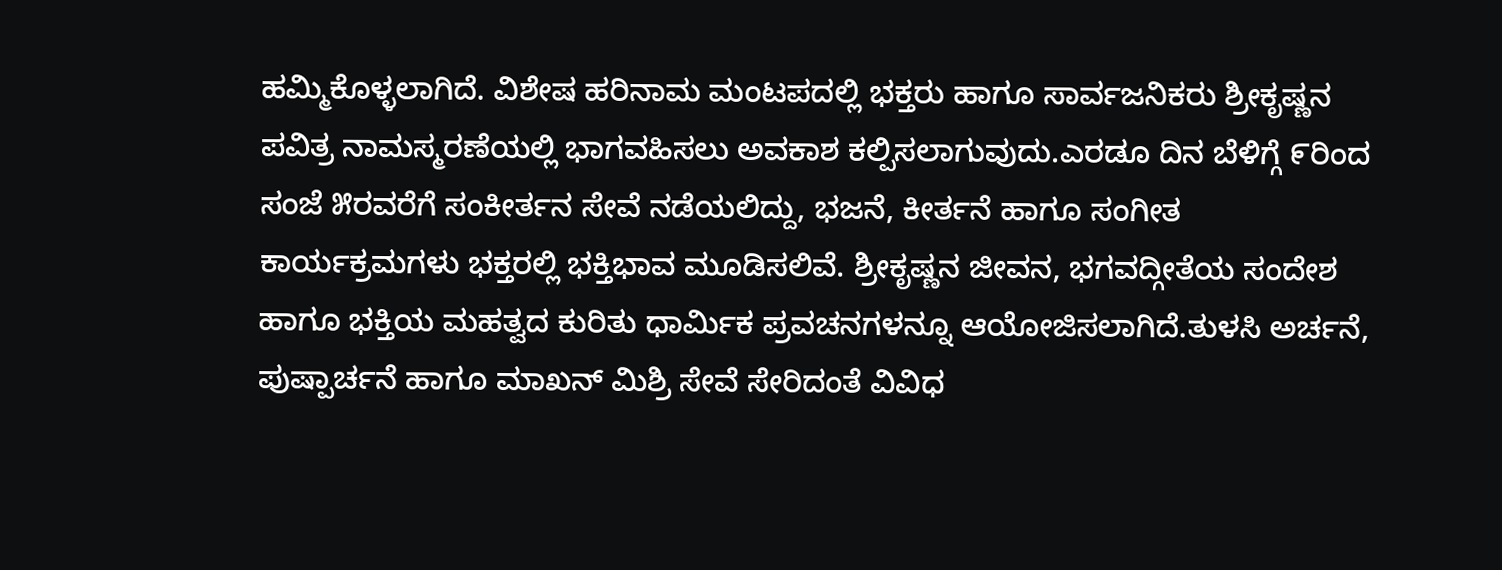ಹಮ್ಮಿಕೊಳ್ಳಲಾಗಿದೆ. ವಿಶೇಷ ಹರಿನಾಮ ಮಂಟಪದಲ್ಲಿ ಭಕ್ತರು ಹಾಗೂ ಸಾರ್ವಜನಿಕರು ಶ್ರೀಕೃಷ್ಣನ ಪವಿತ್ರ ನಾಮಸ್ಮರಣೆಯಲ್ಲಿ ಭಾಗವಹಿಸಲು ಅವಕಾಶ ಕಲ್ಪಿಸಲಾಗುವುದು.ಎರಡೂ ದಿನ ಬೆಳಿಗ್ಗೆ ೯ರಿಂದ ಸಂಜೆ ೫ರವರೆಗೆ ಸಂಕೀರ್ತನ ಸೇವೆ ನಡೆಯಲಿದ್ದು, ಭಜನೆ, ಕೀರ್ತನೆ ಹಾಗೂ ಸಂಗೀತ ಕಾರ್ಯಕ್ರಮಗಳು ಭಕ್ತರಲ್ಲಿ ಭಕ್ತಿಭಾವ ಮೂಡಿಸಲಿವೆ. ಶ್ರೀಕೃಷ್ಣನ ಜೀವನ, ಭಗವದ್ಗೀತೆಯ ಸಂದೇಶ ಹಾಗೂ ಭಕ್ತಿಯ ಮಹತ್ವದ ಕುರಿತು ಧಾರ್ಮಿಕ ಪ್ರವಚನಗಳನ್ನೂ ಆಯೋಜಿಸಲಾಗಿದೆ.ತುಳಸಿ ಅರ್ಚನೆ, ಪುಷ್ಪಾರ್ಚನೆ ಹಾಗೂ ಮಾಖನ್ ಮಿಶ್ರಿ ಸೇವೆ ಸೇರಿದಂತೆ ವಿವಿಧ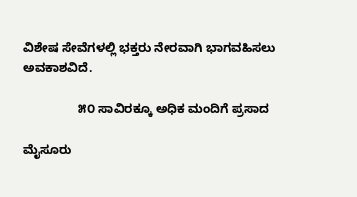ವಿಶೇಷ ಸೇವೆಗಳಲ್ಲಿ ಭಕ್ತರು ನೇರವಾಗಿ ಭಾಗವಹಿಸಲು ಅವಕಾಶವಿದೆ.

                ೫೦ ಸಾವಿರಕ್ಕೂ ಅಧಿಕ ಮಂದಿಗೆ ಪ್ರಸಾದ

ಮೈಸೂರು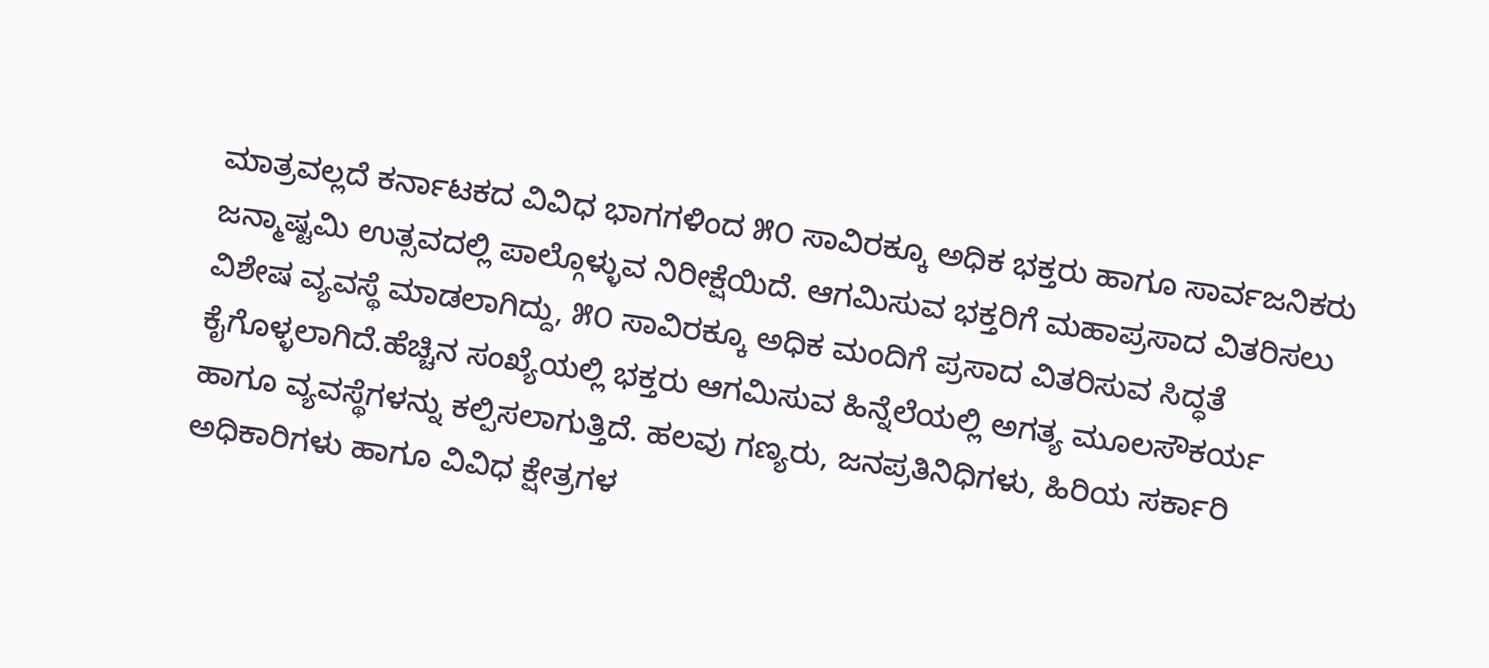ಮಾತ್ರವಲ್ಲದೆ ಕರ್ನಾಟಕದ ವಿವಿಧ ಭಾಗಗಳಿಂದ ೫೦ ಸಾವಿರಕ್ಕೂ ಅಧಿಕ ಭಕ್ತರು ಹಾಗೂ ಸಾರ್ವಜನಿಕರು ಜನ್ಮಾಷ್ಟಮಿ ಉತ್ಸವದಲ್ಲಿ ಪಾಲ್ಗೊಳ್ಳುವ ನಿರೀಕ್ಷೆಯಿದೆ. ಆಗಮಿಸುವ ಭಕ್ತರಿಗೆ ಮಹಾಪ್ರಸಾದ ವಿತರಿಸಲು ವಿಶೇಷ ವ್ಯವಸ್ಥೆ ಮಾಡಲಾಗಿದ್ದು, ೫೦ ಸಾವಿರಕ್ಕೂ ಅಧಿಕ ಮಂದಿಗೆ ಪ್ರಸಾದ ವಿತರಿಸುವ ಸಿದ್ಧತೆ ಕೈಗೊಳ್ಳಲಾಗಿದೆ.ಹೆಚ್ಚಿನ ಸಂಖ್ಯೆಯಲ್ಲಿ ಭಕ್ತರು ಆಗಮಿಸುವ ಹಿನ್ನೆಲೆಯಲ್ಲಿ ಅಗತ್ಯ ಮೂಲಸೌಕರ್ಯ ಹಾಗೂ ವ್ಯವಸ್ಥೆಗಳನ್ನು ಕಲ್ಪಿಸಲಾಗುತ್ತಿದೆ. ಹಲವು ಗಣ್ಯರು, ಜನಪ್ರತಿನಿಧಿಗಳು, ಹಿರಿಯ ಸರ್ಕಾರಿ ಅಧಿಕಾರಿಗಳು ಹಾಗೂ ವಿವಿಧ ಕ್ಷೇತ್ರಗಳ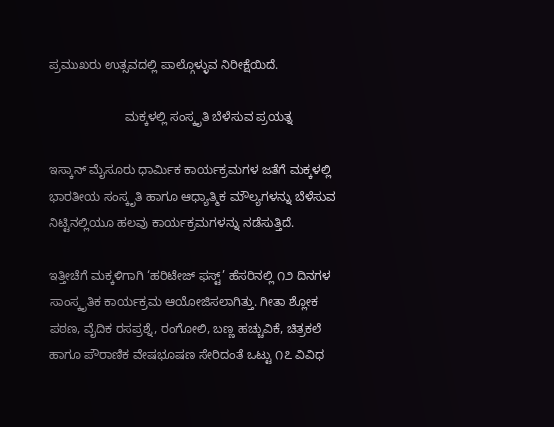ಪ್ರಮುಖರು ಉತ್ಸವದಲ್ಲಿ ಪಾಲ್ಗೊಳ್ಳುವ ನಿರೀಕ್ಷೆಯಿದೆ.

                      ಮಕ್ಕಳಲ್ಲಿ ಸಂಸ್ಕೃತಿ ಬೆಳೆಸುವ ಪ್ರಯತ್ನ

ಇಸ್ಕಾನ್ ಮೈಸೂರು ಧಾರ್ಮಿಕ ಕಾರ್ಯಕ್ರಮಗಳ ಜತೆಗೆ ಮಕ್ಕಳಲ್ಲಿ ಭಾರತೀಯ ಸಂಸ್ಕೃತಿ ಹಾಗೂ ಆಧ್ಯಾತ್ಮಿಕ ಮೌಲ್ಯಗಳನ್ನು ಬೆಳೆಸುವ ನಿಟ್ಟಿನಲ್ಲಿಯೂ ಹಲವು ಕಾರ್ಯಕ್ರಮಗಳನ್ನು ನಡೆಸುತ್ತಿದೆ.

ಇತ್ತೀಚೆಗೆ ಮಕ್ಕಳಿಗಾಗಿ ‘ಹರಿಟೇಜ್ ಫಸ್ಟ್’ ಹೆಸರಿನಲ್ಲಿ ೧೨ ದಿನಗಳ ಸಾಂಸ್ಕೃತಿಕ ಕಾರ್ಯಕ್ರಮ ಆಯೋಜಿಸಲಾಗಿತ್ತು. ಗೀತಾ ಶ್ಲೋಕ ಪಠಣ, ವೈದಿಕ ರಸಪ್ರಶ್ನೆ, ರಂಗೋಲಿ, ಬಣ್ಣ ಹಚ್ಚುವಿಕೆ, ಚಿತ್ರಕಲೆ ಹಾಗೂ ಪೌರಾಣಿಕ ವೇಷಭೂಷಣ ಸೇರಿದಂತೆ ಒಟ್ಟು ೧೭ ವಿವಿಧ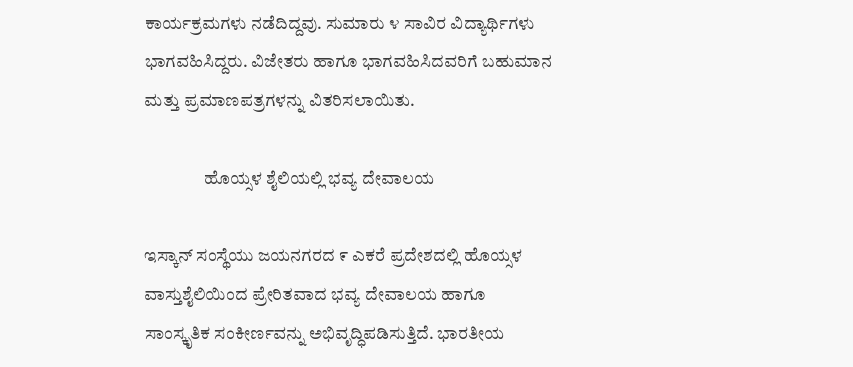ಕಾರ್ಯಕ್ರಮಗಳು ನಡೆದಿದ್ದವು. ಸುಮಾರು ೪ ಸಾವಿರ ವಿದ್ಯಾರ್ಥಿಗಳು ಭಾಗವಹಿಸಿದ್ದರು. ವಿಜೇತರು ಹಾಗೂ ಭಾಗವಹಿಸಿದವರಿಗೆ ಬಹುಮಾನ ಮತ್ತು ಪ್ರಮಾಣಪತ್ರಗಳನ್ನು ವಿತರಿಸಲಾಯಿತು.

                 ಹೊಯ್ಸಳ ಶೈಲಿಯಲ್ಲಿ ಭವ್ಯ ದೇವಾಲಯ

ಇಸ್ಕಾನ್ ಸಂಸ್ಥೆಯು ಜಯನಗರದ ೯ ಎಕರೆ ಪ್ರದೇಶದಲ್ಲಿ ಹೊಯ್ಸಳ ವಾಸ್ತುಶೈಲಿಯಿಂದ ಪ್ರೇರಿತವಾದ ಭವ್ಯ ದೇವಾಲಯ ಹಾಗೂ ಸಾಂಸ್ಕೃತಿಕ ಸಂಕೀರ್ಣವನ್ನು ಅಭಿವೃದ್ಧಿಪಡಿಸುತ್ತಿದೆ. ಭಾರತೀಯ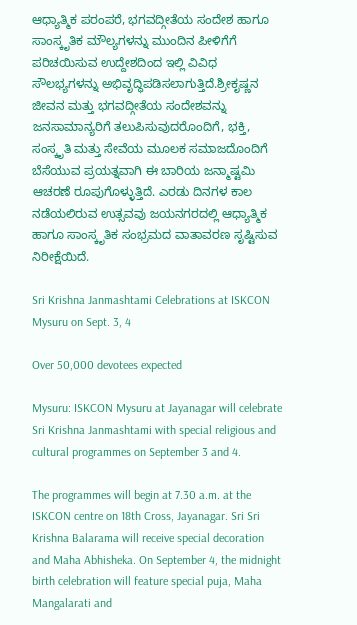ಆಧ್ಯಾತ್ಮಿಕ ಪರಂಪರೆ, ಭಗವದ್ಗೀತೆಯ ಸಂದೇಶ ಹಾಗೂ ಸಾಂಸ್ಕೃತಿಕ ಮೌಲ್ಯಗಳನ್ನು ಮುಂದಿನ ಪೀಳಿಗೆಗೆ ಪರಿಚಯಿಸುವ ಉದ್ದೇಶದಿಂದ ಇಲ್ಲಿ ವಿವಿಧ ಸೌಲಭ್ಯಗಳನ್ನು ಅಭಿವೃದ್ಧಿಪಡಿಸಲಾಗುತ್ತಿದೆ.ಶ್ರೀಕೃಷ್ಣನ ಜೀವನ ಮತ್ತು ಭಗವದ್ಗೀತೆಯ ಸಂದೇಶವನ್ನು ಜನಸಾಮಾನ್ಯರಿಗೆ ತಲುಪಿಸುವುದರೊಂದಿಗೆ, ಭಕ್ತಿ, ಸಂಸ್ಕೃತಿ ಮತ್ತು ಸೇವೆಯ ಮೂಲಕ ಸಮಾಜದೊಂದಿಗೆ ಬೆಸೆಯುವ ಪ್ರಯತ್ನವಾಗಿ ಈ ಬಾರಿಯ ಜನ್ಮಾಷ್ಟಮಿ ಆಚರಣೆ ರೂಪುಗೊಳ್ಳುತ್ತಿದೆ. ಎರಡು ದಿನಗಳ ಕಾಲ ನಡೆಯಲಿರುವ ಉತ್ಸವವು ಜಯನಗರದಲ್ಲಿ ಆಧ್ಯಾತ್ಮಿಕ ಹಾಗೂ ಸಾಂಸ್ಕೃತಿಕ ಸಂಭ್ರಮದ ವಾತಾವರಣ ಸೃಷ್ಟಿಸುವ ನಿರೀಕ್ಷೆಯಿದೆ.

Sri Krishna Janmashtami Celebrations at ISKCON Mysuru on Sept. 3, 4

Over 50,000 devotees expected

Mysuru: ISKCON Mysuru at Jayanagar will celebrate Sri Krishna Janmashtami with special religious and cultural programmes on September 3 and 4.

The programmes will begin at 7.30 a.m. at the ISKCON centre on 18th Cross, Jayanagar. Sri Sri Krishna Balarama will receive special decoration and Maha Abhisheka. On September 4, the midnight birth celebration will feature special puja, Maha Mangalarati and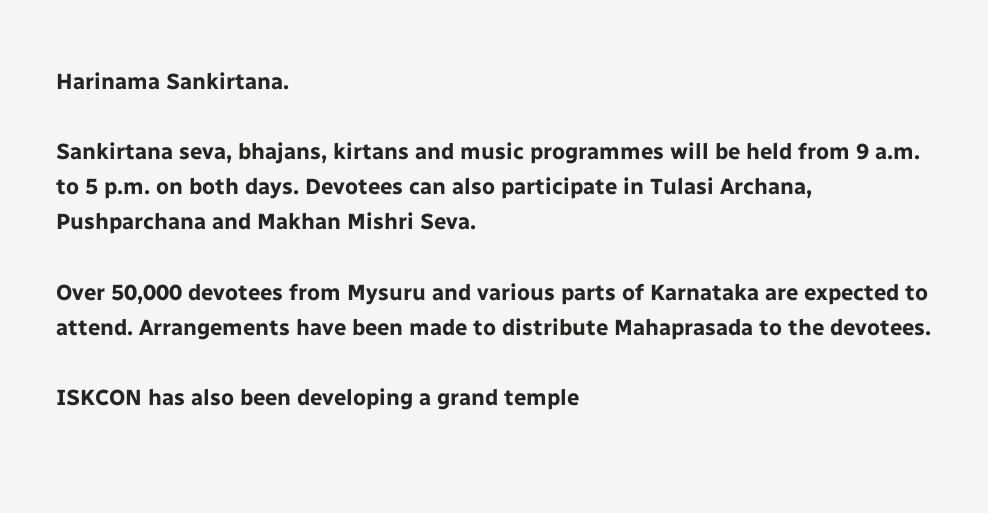Harinama Sankirtana.

Sankirtana seva, bhajans, kirtans and music programmes will be held from 9 a.m. to 5 p.m. on both days. Devotees can also participate in Tulasi Archana, Pushparchana and Makhan Mishri Seva.

Over 50,000 devotees from Mysuru and various parts of Karnataka are expected to attend. Arrangements have been made to distribute Mahaprasada to the devotees.

ISKCON has also been developing a grand temple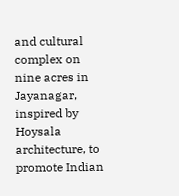and cultural complex on nine acres in Jayanagar, inspired by Hoysala architecture, to promote Indian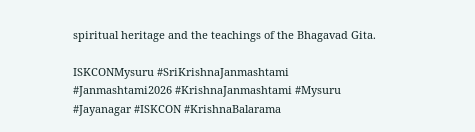spiritual heritage and the teachings of the Bhagavad Gita.

ISKCONMysuru #SriKrishnaJanmashtami #Janmashtami2026 #KrishnaJanmashtami #Mysuru #Jayanagar #ISKCON #KrishnaBalarama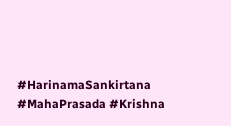#HarinamaSankirtana #MahaPrasada #Krishna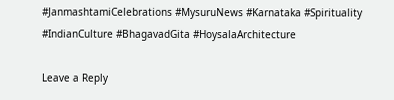#JanmashtamiCelebrations #MysuruNews #Karnataka #Spirituality #IndianCulture #BhagavadGita #HoysalaArchitecture

Leave a Reply